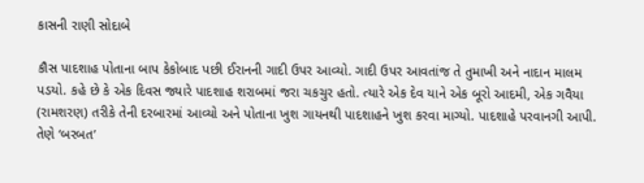કાસની રાણી સોદાબે

કૌસ પાદશાહ પોતાના બાપ કેકોબાદ પછી ઈરાનની ગાદી ઉપર આવ્યો. ગાદી ઉપર આવતાંજ તે તુમાખી અને નાદાન માલમ પડયો. કહે છે કે એક દિવસ જ્યારે પાદશાહ શરાબમાં જરા ચકચુર હતો. ત્યારે એક દેવ યાને એક બૂરો આદમી, એક ગવૈયા (રામશરણ) તરીકે તેની દરબારમાં આવ્યો અને પોતાના ખુશ ગાયનથી પાદશાહને ખુશ કરવા માગ્યો. પાદશાહે પરવાનગી આપી. તેણે ‘બરબત’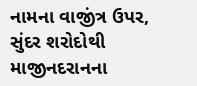નામના વાજીંત્ર ઉપર, સુંદર શરોદોથી માજીનદરાનના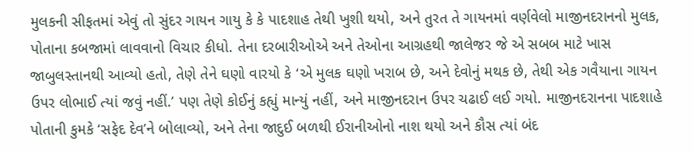મુલકની સીફતમાં એવું તો સુંદર ગાયન ગાયુ કે કે પાદશાહ તેથી ખુશી થયો, અને તુરત તે ગાયનમાં વર્ણવેલો માજીનદરાનનો મુલક, પોતાના કબજામાં લાવવાનો વિચાર કીધો. તેના દરબારીઓએ અને તેઓના આગ્રહથી જાલેજર જે એ સબબ માટે ખાસ જાબુલસ્તાનથી આવ્યો હતો, તેણે તેને ઘણો વારયો કે ‘એ મુલક ઘણો ખરાબ છે, અને દેવોનું મથક છે, તેથી એક ગવૈયાના ગાયન ઉપર લોભાઈ ત્યાં જવું નહીં.’ પણ તેણે કોઈનું કહ્યું માન્યું નહીં, અને માજીનદરાન ઉપર ચઢાઈ લઈ ગયો. માજીનદરાનના પાદશાહે પોતાની કુમકે ‘સફેદ દેવ’ને બોલાવ્યો, અને તેના જાદુઈ બળથી ઈરાનીઓનો નાશ થયો અને કૌસ ત્યાં બંદ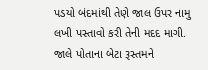પડયો બંદમાંથી તેણે જાલ ઉપર નામુ લખી પસ્તાવો કરી તેની મદદ માગી. જાલે પોતાના બેટા રૂસ્તમને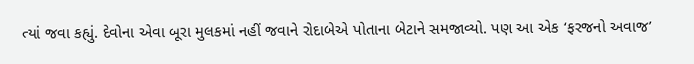ત્યાં જવા કહ્યું. દેવોના એવા બૂરા મુલકમાં નહીં જવાને રોદાબેએ પોતાના બેટાને સમજાવ્યો. પણ આ એક ‘ફરજનો અવાજ’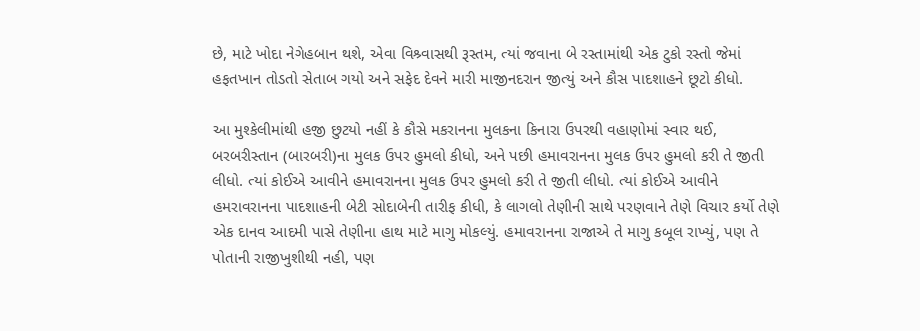છે, માટે ખોદા નેગેહબાન થશે, એવા વિશ્ર્વાસથી રૂસ્તમ, ત્યાં જવાના બે રસ્તામાંથી એક ટુકો રસ્તો જેમાં હફતખાન તોડતો સેતાબ ગયો અને સફેદ દેવને મારી માજીનદરાન જીત્યું અને કૌસ પાદશાહને છૂટો કીધો.

આ મુશ્કેલીમાંથી હજી છુટયો નહીં કે કૌસે મકરાનના મુલકના કિનારા ઉપરથી વહાણોમાં સ્વાર થઈ, બરબરીસ્તાન (બારબરી)ના મુલક ઉપર હુમલો કીધો, અને પછી હમાવરાનના મુલક ઉપર હુમલો કરી તે જીતી લીધો. ત્યાં કોઈએ આવીને હમાવરાનના મુલક ઉપર હુમલો કરી તે જીતી લીધો. ત્યાં કોઈએ આવીને હમરાવરાનના પાદશાહની બેટી સોદાબેની તારીફ કીધી, કે લાગલો તેણીની સાથે પરણવાને તેણે વિચાર કર્યો તેણે એક દાનવ આદમી પાસે તેણીના હાથ માટે માગુ મોકલ્યું. હમાવરાનના રાજાએ તે માગુ કબૂલ રાખ્યું, પણ તે પોતાની રાજીખુશીથી નહી, પણ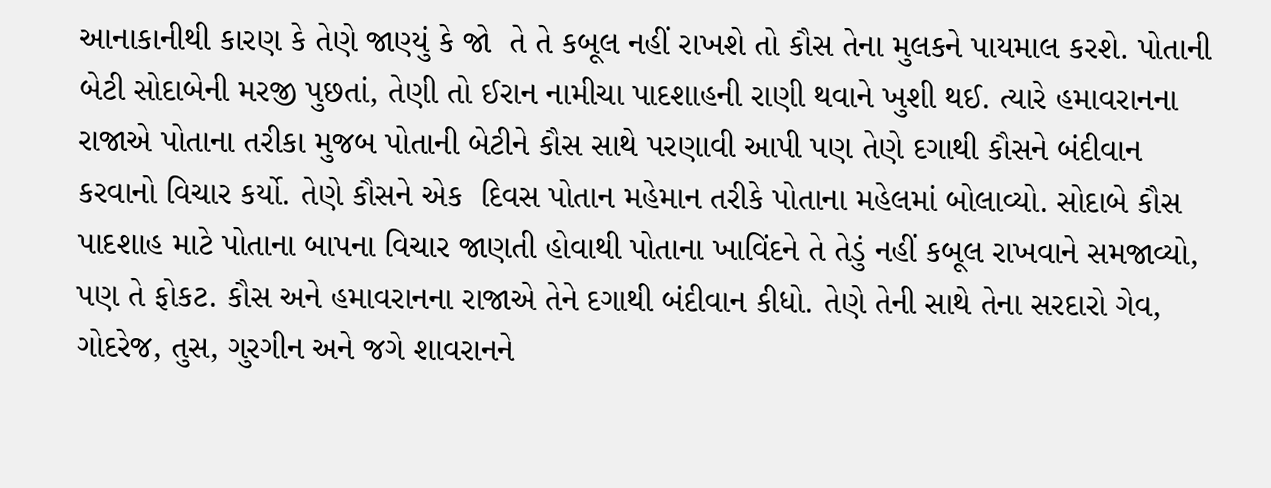આનાકાનીથી કારણ કે તેણે જાણ્યું કે જો  તે તે કબૂલ નહીં રાખશે તો કૌસ તેના મુલકને પાયમાલ કરશે. પોતાની બેટી સોદાબેની મરજી પુછતાં, તેણી તો ઈરાન નામીચા પાદશાહની રાણી થવાને ખુશી થઈ. ત્યારે હમાવરાનના રાજાએ પોતાના તરીકા મુજબ પોતાની બેટીને કૌસ સાથે પરણાવી આપી પણ તેણે દગાથી કૌસને બંદીવાન કરવાનો વિચાર કર્યો. તેણે કૌસને એક  દિવસ પોતાન મહેમાન તરીકે પોતાના મહેલમાં બોલાવ્યો. સોદાબે કૌસ પાદશાહ માટે પોતાના બાપના વિચાર જાણતી હોવાથી પોતાના ખાવિંદને તે તેડું નહીં કબૂલ રાખવાને સમજાવ્યો, પણ તે ફોકટ. કૌસ અને હમાવરાનના રાજાએ તેને દગાથી બંદીવાન કીધો. તેણે તેની સાથે તેના સરદારો ગેવ, ગોદરેજ, તુસ, ગુરગીન અને જગે શાવરાનને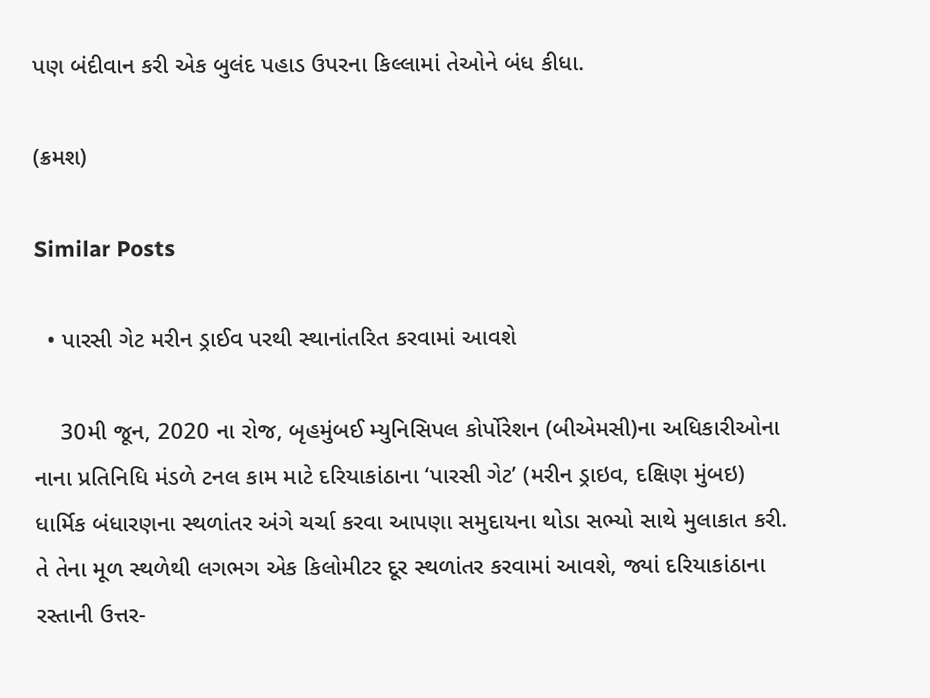પણ બંદીવાન કરી એક બુલંદ પહાડ ઉપરના કિલ્લામાં તેઓને બંધ કીધા.

(ક્રમશ)

Similar Posts

  • પારસી ગેટ મરીન ડ્રાઈવ પરથી સ્થાનાંતરિત કરવામાં આવશે

    30મી જૂન, 2020 ના રોજ, બૃહમુંબઈ મ્યુનિસિપલ કોર્પોરેશન (બીએમસી)ના અધિકારીઓના નાના પ્રતિનિધિ મંડળે ટનલ કામ માટે દરિયાકાંઠાના ‘પારસી ગેટ’ (મરીન ડ્રાઇવ, દક્ષિણ મુંબઇ) ધાર્મિક બંધારણના સ્થળાંતર અંગે ચર્ચા કરવા આપણા સમુદાયના થોડા સભ્યો સાથે મુલાકાત કરી. તે તેના મૂળ સ્થળેથી લગભગ એક કિલોમીટર દૂર સ્થળાંતર કરવામાં આવશે, જ્યાં દરિયાકાંઠાના રસ્તાની ઉત્તર-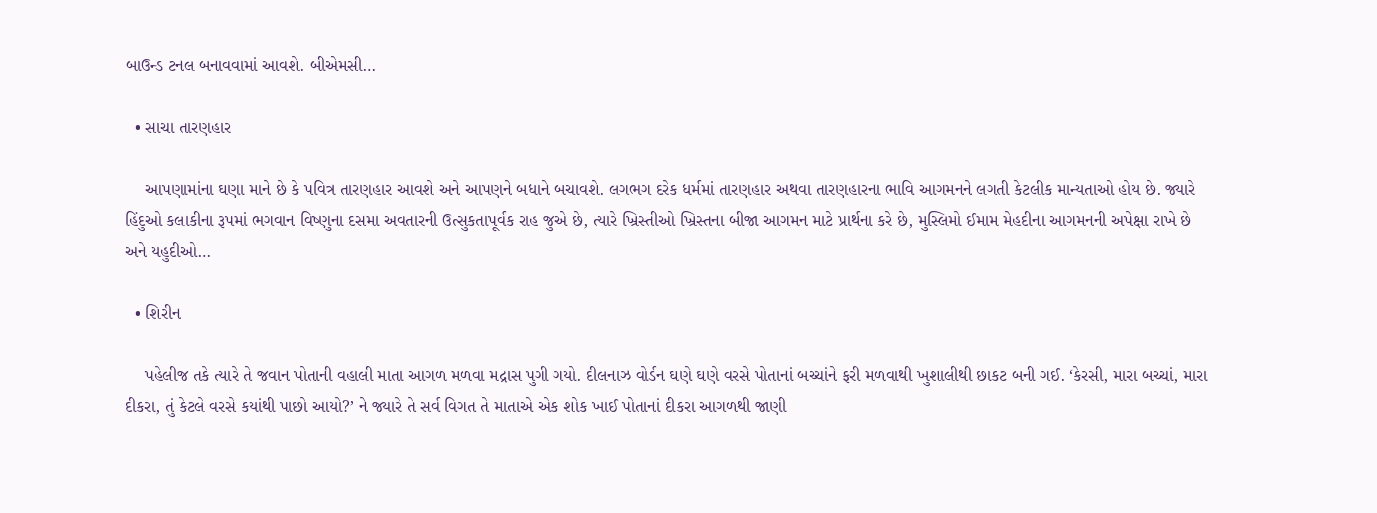બાઉન્ડ ટનલ બનાવવામાં આવશે. બીએમસી…

  • સાચા તારણહાર

    આપણામાંના ઘણા માને છે કે પવિત્ર તારણહાર આવશે અને આપણને બધાને બચાવશે. લગભગ દરેક ધર્મમાં તારણહાર અથવા તારણહારના ભાવિ આગમનને લગતી કેટલીક માન્યતાઓ હોય છે. જ્યારે હિંદુઓ કલાકીના રૂપમાં ભગવાન વિષ્ણુના દસમા અવતારની ઉત્સુકતાપૂર્વક રાહ જુએ છે, ત્યારે ખ્રિસ્તીઓ ખ્રિસ્તના બીજા આગમન માટે પ્રાર્થના કરે છે, મુસ્લિમો ઈમામ મેહદીના આગમનની અપેક્ષા રાખે છે અને યહુદીઓ…

  • શિરીન

    પહેલીજ તકે ત્યારે તે જવાન પોતાની વહાલી માતા આગળ મળવા મદ્રાસ પુગી ગયો. દીલનાઝ વોર્ડન ઘણે ઘણે વરસે પોતાનાં બચ્ચાંને ફરી મળવાથી ખુશાલીથી છાકટ બની ગઈ. ‘કેરસી, મારા બચ્ચાં, મારા દીકરા, તું કેટલે વરસે કયાંથી પાછો આયો?’ ને જ્યારે તે સર્વ વિગત તે માતાએ એક શોક ખાઈ પોતાનાં દીકરા આગળથી જાણી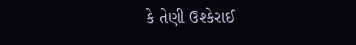કે તેણી ઉશ્કેરાઈ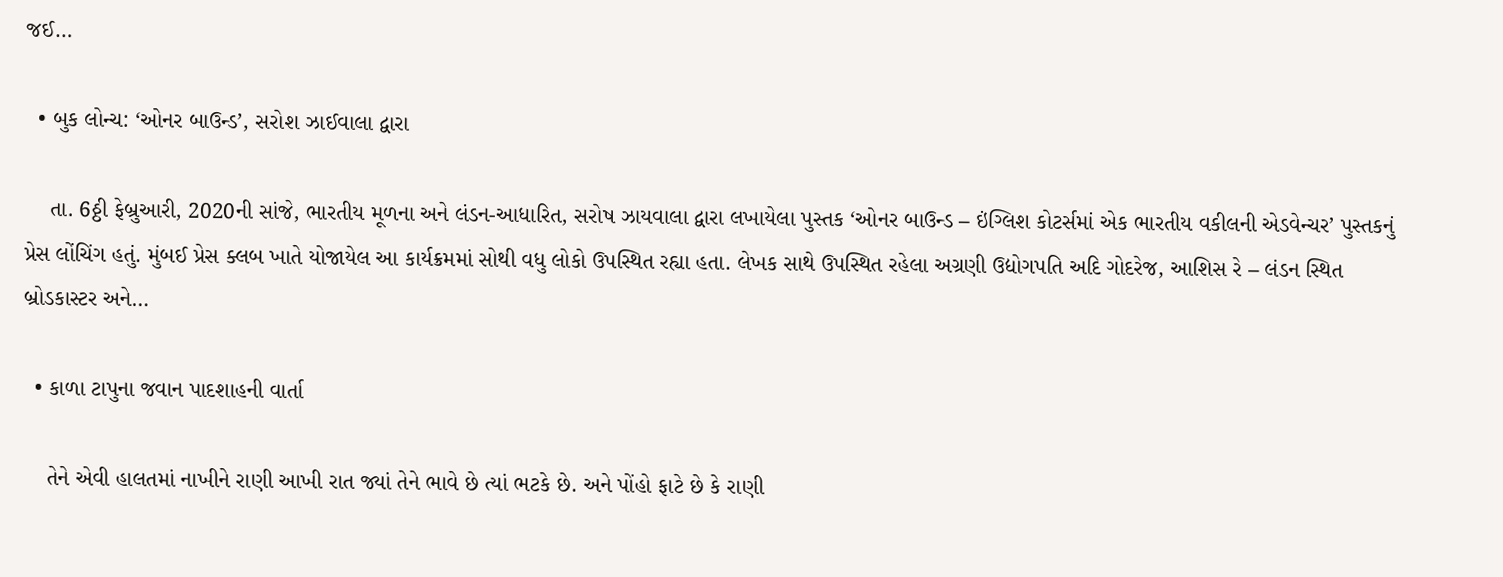જઈ…

  • બુક લોન્ચ: ‘ઓનર બાઉન્ડ’, સરોશ ઝાઈવાલા દ્વારા

    તા. 6ઠ્ઠી ફેબ્રુઆરી, 2020ની સાંજે, ભારતીય મૂળના અને લંડન-આધારિત, સરોષ ઝાયવાલા દ્વારા લખાયેલા પુસ્તક ‘ઓનર બાઉન્ડ – ઇંગ્લિશ કોટર્સમાં એક ભારતીય વકીલની એડવેન્ચર’ પુસ્તકનું પ્રેસ લોંચિંગ હતું. મુંબઈ પ્રેસ ક્લબ ખાતે યોજાયેલ આ કાર્યક્રમમાં સોથી વધુ લોકો ઉપસ્થિત રહ્યા હતા. લેખક સાથે ઉપસ્થિત રહેલા અગ્રણી ઉદ્યોગપતિ અદિ ગોદરેજ, આશિસ રે – લંડન સ્થિત બ્રોડકાસ્ટર અને…

  • કાળા ટાપુના જવાન પાદશાહની વાર્તા

    તેને એવી હાલતમાં નાખીને રાણી આખી રાત જ્યાં તેને ભાવે છે ત્યાં ભટકે છે. અને પોંહો ફાટે છે કે રાણી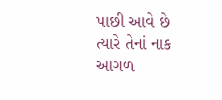પાછી આવે છે ત્યારે તેનાં નાક આગળ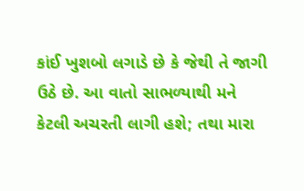કાંઈ ખુશબો લગાડે છે કે જેથી તે જાગી ઉઠે છે. આ વાતો સાભળ્યાથી મને કેટલી અચરતી લાગી હશે; તથા મારા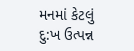મનમાં કેટલું દુ:ખ ઉત્પન્ન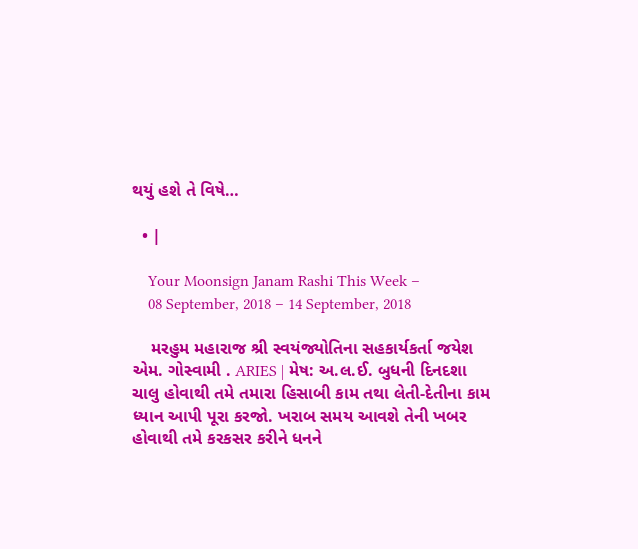થયું હશે તે વિષે…

  • |

    Your Moonsign Janam Rashi This Week –
    08 September, 2018 – 14 September, 2018

    મરહુમ મહારાજ શ્રી સ્વયંજ્યોતિના સહકાર્યકર્તા જયેશ એમ. ગોસ્વામી . ARIES | મેષ: અ.લ.ઈ. બુધની દિનદશા ચાલુ હોવાથી તમે તમારા હિસાબી કામ તથા લેતી-દેતીના કામ ધ્યાન આપી પૂરા કરજો. ખરાબ સમય આવશે તેની ખબર હોવાથી તમે કરકસર કરીને ધનને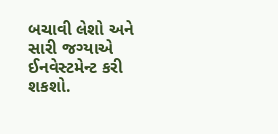બચાવી લેશો અને સારી જગ્યાએ ઈનવેસ્ટમેન્ટ કરી શકશો.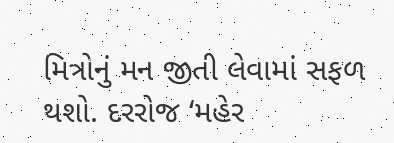મિત્રોનું મન જીતી લેવામાં સફળ થશો. દરરોજ ‘મહેર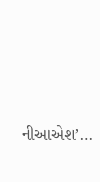નીઆએશ’…